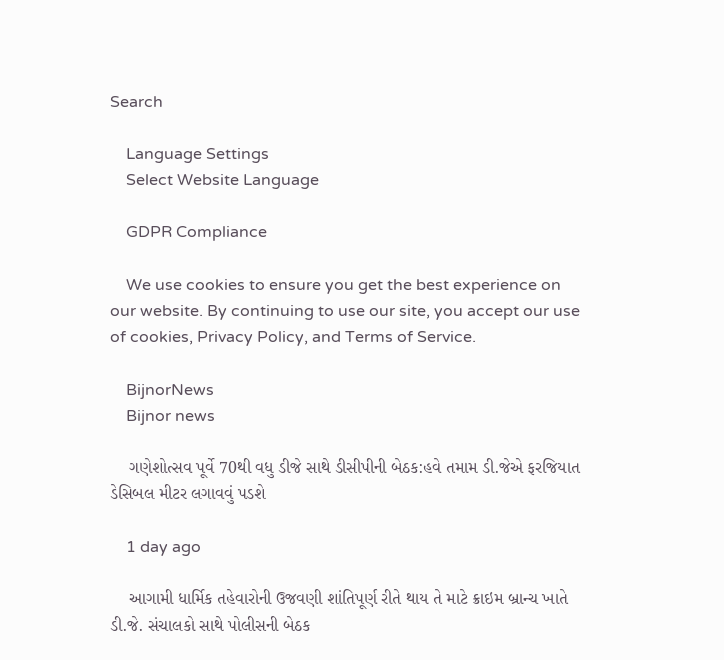Search

    Language Settings
    Select Website Language

    GDPR Compliance

    We use cookies to ensure you get the best experience on our website. By continuing to use our site, you accept our use of cookies, Privacy Policy, and Terms of Service.

    BijnorNews
    Bijnor news

    ગણેશોત્સવ પૂર્વે 70થી વધુ ડીજે સાથે ડીસીપીની બેઠક:હવે તમામ ડી.જેએ ફરજિયાત ડેસિબલ મીટર લગાવવું પડશે

    1 day ago

    આગામી ધાર્મિક તહેવારોની ઉજવણી શાંતિપૂર્ણ રીતે થાય તે માટે ક્રાઇમ બ્રાન્ચ ખાતે ડી.જે. સંચાલકો સાથે પોલીસની બેઠક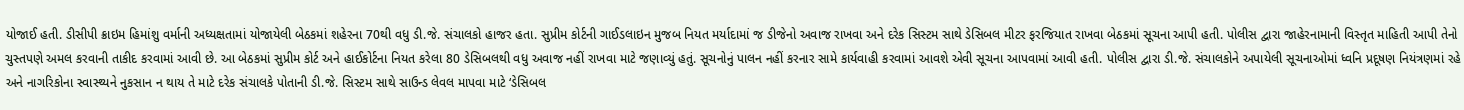યોજાઈ હતી. ડીસીપી ક્રાઇમ હિમાંશુ વર્માની અધ્યક્ષતામાં યોજાયેલી બેઠકમાં શહેરના 70થી વધુ ડી.જે. સંચાલકો હાજર હતા. સુપ્રીમ કોર્ટની ગાઈડલાઇન મુજબ નિયત મર્યાદામાં જ ડીજેનો અવાજ રાખવા અને દરેક સિસ્ટમ સાથે ડેસિબલ મીટર ફરજિયાત રાખવા બેઠકમાં સૂચના આપી હતી. પોલીસ દ્વારા જાહેરનામાની વિસ્તૃત માહિતી આપી તેનો ચુસ્તપણે અમલ કરવાની તાકીદ કરવામાં આવી છે. આ બેઠકમાં સુપ્રીમ કોર્ટ અને હાઈકોર્ટના નિયત કરેલા 80 ડેસિબલથી વધુ અવાજ નહીં રાખવા માટે જણાવ્યું હતું. સૂચનોનું પાલન નહીં કરનાર સામે કાર્યવાહી કરવામાં આવશે એવી સૂચના આપવામાં આવી હતી. પોલીસ દ્વારા ડી.જે. સંચાલકોને અપાયેલી સૂચનાઓમાં ધ્વનિ પ્રદૂષણ નિયંત્રણમાં રહે અને નાગરિકોના સ્વાસ્થ્યને નુકસાન ન થાય તે માટે દરેક સંચાલકે પોતાની ડી.જે. સિસ્ટમ સાથે સાઉન્ડ લેવલ માપવા માટે ‘ડેસિબલ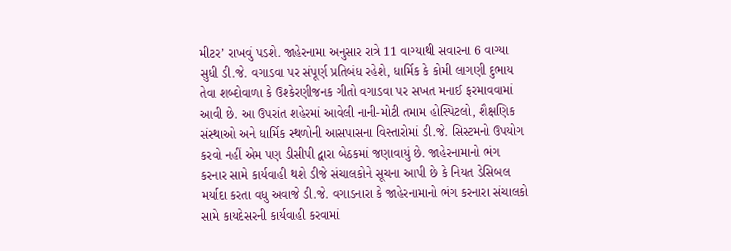મીટર’ રાખવું પડશે. જાહેરનામા અનુસાર રાત્રે 11 વાગ્યાથી સવારના 6 વાગ્યા સુધી ડી.જે. વગાડવા પર સંપૂર્ણ પ્રતિબંધ રહેશે, ધાર્મિક કે કોમી લાગણી દુભાય તેવા શબ્દોવાળા કે ઉશ્કેરણીજનક ગીતો વગાડવા પર સખત મનાઈ ફરમાવવામાં આવી છે. આ ઉપરાંત શહેરમાં આવેલી નાની-મોટી તમામ હોસ્પિટલો, શૈક્ષણિક સંસ્થાઓ અને ધાર્મિક સ્થળોની આસપાસના વિસ્તારોમાં ડી.જે. સિસ્ટમનો ઉપયોગ કરવો નહીં એમ પણ ડીસીપી દ્વારા બેઠકમાં જણાવાયું છે. જાહેરનામાનો ભંગ કરનાર સામે કાર્યવાહી થશે ડીજે સંચાલકોને સૂચના આપી છે કે નિયત ડેસિબલ મર્યાદા કરતા વધુ અવાજે ડી.જે. વગાડનારા કે જાહેરનામાનો ભંગ કરનારા સંચાલકો સામે કાયદેસરની કાર્યવાહી કરવામાં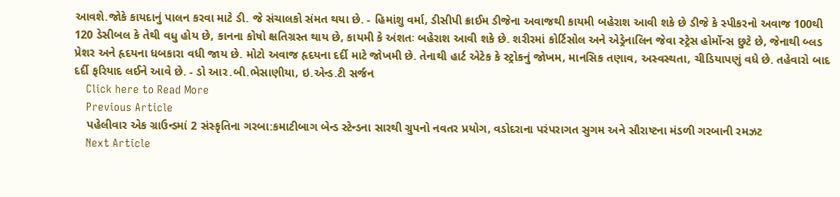આવશે.જોકે કાયદાનું પાલન કરવા માટે ડી. જે સંચાલકો સંમત થયા છે. - હિમાંશુ વર્મા, ડીસીપી ક્રાઈમ ડીજેના અવાજથી કાયમી બહેરાશ આવી શકે છે ડીજે કે સ્પીકરનો અવાજ 100થી 120 ડેસીબલ કે તેથી વધુ હોય છે, કાનના કોષો ક્ષતિગ્રસ્ત થાય છે, કાયમી કે અંશતઃ બહેરાશ આવી શકે છે. શરીરમાં કોર્ટિસોલ અને એડ્રેનાલિન જેવા સ્ટ્રેસ હોર્મોન્સ છુટે છે, જેનાથી બ્લડ પ્રેશર અને હૃદયના ધબકારા વધી જાય છે. મોટો અવાજ હૃદયના દર્દી માટે જોખમી છે. તેનાથી હાર્ટ એટેક કે સ્ટ્રોકનું જોખમ, માનસિક તણાવ, અસ્વસ્થતા, ચીડિયાપણું વધે છે. તહેવારો બાદ દર્દી ફરિયાદ લઈને આવે છે. - ડો આર.બી.ભેસાણીયા, ઇ.એન્ડ.ટી સર્જન
    Click here to Read More
    Previous Article
    પહેલીવાર એક ગ્રાઉન્ડમાં 2 સંસ્કૃતિના ગરબા:કમાટીબાગ બેન્ડ સ્ટેન્ડના સારથી ગ્રુપનો નવતર પ્રયોગ, વડોદરાના પરંપરાગત સુગમ અને સૌરાષ્ટના મંડળી ગરબાની રમઝટ
    Next Article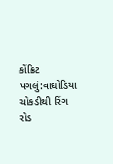કોંક્રિટ પગલું:વાઘોડિયા ચોકડીથી રિંગ રોડ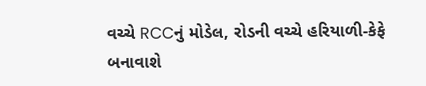વચ્ચે RCCનું મોડેલ, રોડની વચ્ચે હરિયાળી-કેફે બનાવાશે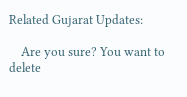Related Gujarat Updates:

    Are you sure? You want to delete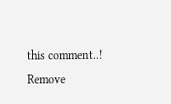this comment..! Remove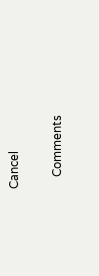Cancel

    Comments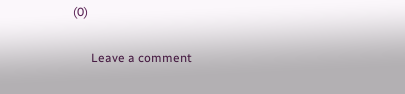(0)

      Leave a comment